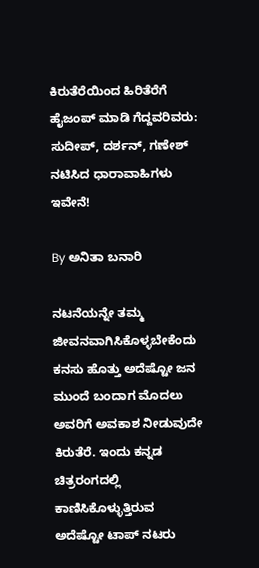ಕಿರುತೆರೆಯಿಂದ ಹಿರಿತೆರೆಗೆ ಹೈಜಂಪ್ ಮಾಡಿ ಗೆದ್ದವರಿವರು: ಸುದೀಪ್, ದರ್ಶನ್, ಗಣೇಶ್‌ ನಟಿಸಿದ ಧಾರಾವಾಹಿಗಳು ಇವೇನೆ!

By ಅನಿತಾ ಬನಾರಿ

ನಟನೆಯನ್ನೇ ತಮ್ಮ ಜೀವನವಾಗಿಸಿಕೊಳ್ಳಬೇಕೆಂದು ಕನಸು ಹೊತ್ತು ಅದೆಷ್ಟೋ ಜನ ಮುಂದೆ ಬಂದಾಗ ಮೊದಲು ಅವರಿಗೆ ಅವಕಾಶ ನೀಡುವುದೇ ಕಿರುತೆರೆ. ಇಂದು ಕನ್ನಡ ಚಿತ್ರರಂಗದಲ್ಲಿ ಕಾಣಿಸಿಕೊಳ್ಳುತ್ತಿರುವ ಅದೆಷ್ಟೋ ಟಾಪ್ ನಟರು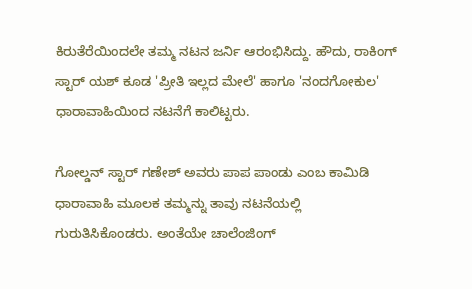ಕಿರುತೆರೆಯಿಂದಲೇ ತಮ್ಮ ನಟನ ಜರ್ನಿ ಆರಂಭಿಸಿದ್ದು. ಹೌದು, ರಾಕಿಂಗ್ ಸ್ಟಾರ್ ಯಶ್ ಕೂಡ 'ಪ್ರೀತಿ ಇಲ್ಲದ ಮೇಲೆ' ಹಾಗೂ 'ನಂದಗೋಕುಲ' ಧಾರಾವಾಹಿಯಿಂದ ನಟನೆಗೆ ಕಾಲಿಟ್ಟರು.

ಗೋಲ್ಡನ್ ಸ್ಟಾರ್ ಗಣೇಶ್ ಅವರು ಪಾಪ ಪಾಂಡು ಎಂಬ ಕಾಮಿಡಿ ಧಾರಾವಾಹಿ ಮೂಲಕ ತಮ್ಮನ್ನು ತಾವು ನಟನೆಯಲ್ಲಿ ಗುರುತಿಸಿಕೊಂಡರು. ಅಂತೆಯೇ ಚಾಲೆಂಜಿಂಗ್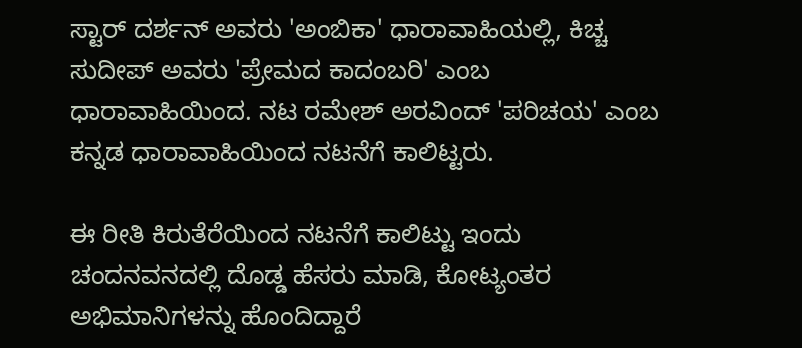ಸ್ಟಾರ್ ದರ್ಶನ್ ಅವರು 'ಅಂಬಿಕಾ' ಧಾರಾವಾಹಿಯಲ್ಲಿ, ಕಿಚ್ಚ ಸುದೀಪ್ ಅವರು 'ಪ್ರೇಮದ ಕಾದಂಬರಿ' ಎಂಬ ಧಾರಾವಾಹಿಯಿಂದ. ನಟ ರಮೇಶ್ ಅರವಿಂದ್ 'ಪರಿಚಯ' ಎಂಬ ಕನ್ನಡ ಧಾರಾವಾಹಿಯಿಂದ ನಟನೆಗೆ ಕಾಲಿಟ್ಟರು.

ಈ ರೀತಿ ಕಿರುತೆರೆಯಿಂದ ನಟನೆಗೆ ಕಾಲಿಟ್ಟು ಇಂದು ಚಂದನವನದಲ್ಲಿ ದೊಡ್ಡ ಹೆಸರು ಮಾಡಿ, ಕೋಟ್ಯಂತರ ಅಭಿಮಾನಿಗಳನ್ನು ಹೊಂದಿದ್ದಾರೆ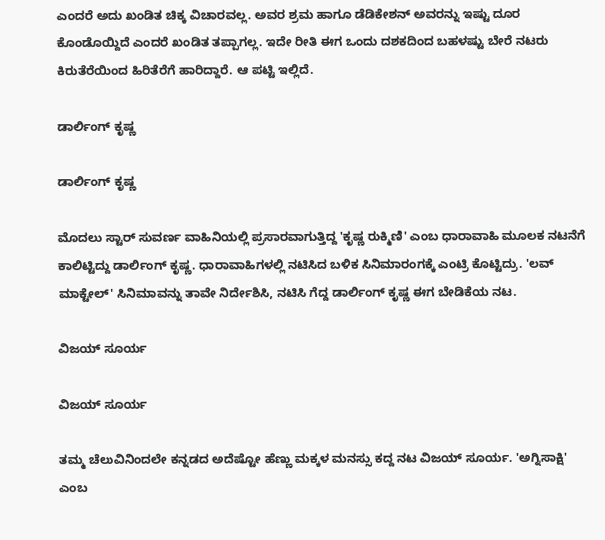ಎಂದರೆ ಅದು ಖಂಡಿತ ಚಿಕ್ಕ ವಿಚಾರವಲ್ಲ. ಅವರ ಶ್ರಮ ಹಾಗೂ ಡೆಡಿಕೇಶನ್ ಅವರನ್ನು ಇಷ್ಟು ದೂರ ಕೊಂಡೊಯ್ದಿದೆ ಎಂದರೆ ಖಂಡಿತ ತಪ್ಪಾಗಲ್ಲ. ಇದೇ ರೀತಿ ಈಗ ಒಂದು ದಶಕದಿಂದ ಬಹಳಷ್ಟು ಬೇರೆ ನಟರು ಕಿರುತೆರೆಯಿಂದ ಹಿರಿತೆರೆಗೆ ಹಾರಿದ್ದಾರೆ. ಆ ಪಟ್ಟಿ ಇಲ್ಲಿದೆ.

ಡಾರ್ಲಿಂಗ್ ಕೃಷ್ಣ

ಡಾರ್ಲಿಂಗ್ ಕೃಷ್ಣ

ಮೊದಲು ಸ್ಟಾರ್ ಸುವರ್ಣ ವಾಹಿನಿಯಲ್ಲಿ ಪ್ರಸಾರವಾಗುತ್ತಿದ್ದ 'ಕೃಷ್ಣ ರುಕ್ಮಿಣಿ' ಎಂಬ ಧಾರಾವಾಹಿ ಮೂಲಕ ನಟನೆಗೆ ಕಾಲಿಟ್ಟಿದ್ದು ಡಾರ್ಲಿಂಗ್ ಕೃಷ್ಣ. ಧಾರಾವಾಹಿಗಳಲ್ಲಿ ನಟಿಸಿದ ಬಳಿಕ ಸಿನಿಮಾರಂಗಕ್ಕೆ ಎಂಟ್ರಿ ಕೊಟ್ಟಿದ್ರು. 'ಲವ್ ಮಾಕ್ಟೇಲ್' ಸಿನಿಮಾವನ್ನು ತಾವೇ ನಿರ್ದೇಶಿಸಿ, ನಟಿಸಿ ಗೆದ್ದ ಡಾರ್ಲಿಂಗ್ ಕೃಷ್ಣ ಈಗ ಬೇಡಿಕೆಯ ನಟ.

ವಿಜಯ್ ಸೂರ್ಯ

ವಿಜಯ್ ಸೂರ್ಯ

ತಮ್ಮ ಚೆಲುವಿನಿಂದಲೇ ಕನ್ನಡದ ಅದೆಷ್ಟೋ ಹೆಣ್ಣು ಮಕ್ಕಳ ಮನಸ್ಸು ಕದ್ದ ನಟ ವಿಜಯ್ ಸೂರ್ಯ. 'ಅಗ್ನಿಸಾಕ್ಷಿ' ಎಂಬ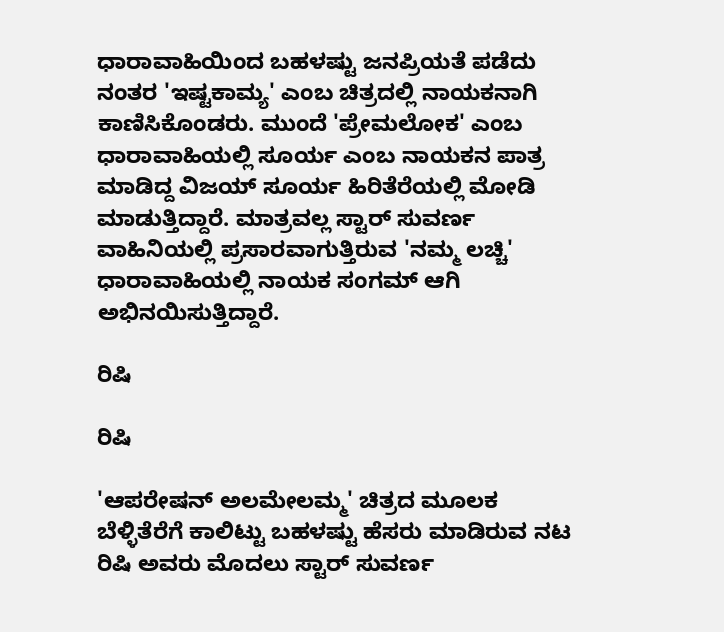ಧಾರಾವಾಹಿಯಿಂದ ಬಹಳಷ್ಟು ಜನಪ್ರಿಯತೆ ಪಡೆದು ನಂತರ 'ಇಷ್ಟಕಾಮ್ಯ' ಎಂಬ ಚಿತ್ರದಲ್ಲಿ ನಾಯಕನಾಗಿ ಕಾಣಿಸಿಕೊಂಡರು. ಮುಂದೆ 'ಪ್ರೇಮಲೋಕ' ಎಂಬ ಧಾರಾವಾಹಿಯಲ್ಲಿ ಸೂರ್ಯ ಎಂಬ ನಾಯಕನ ಪಾತ್ರ ಮಾಡಿದ್ದ ವಿಜಯ್ ಸೂರ್ಯ ಹಿರಿತೆರೆಯಲ್ಲಿ ಮೋಡಿ ಮಾಡುತ್ತಿದ್ದಾರೆ. ಮಾತ್ರವಲ್ಲ ಸ್ಟಾರ್ ಸುವರ್ಣ ವಾಹಿನಿಯಲ್ಲಿ ಪ್ರಸಾರವಾಗುತ್ತಿರುವ 'ನಮ್ಮ ಲಚ್ಚಿ' ಧಾರಾವಾಹಿಯಲ್ಲಿ ನಾಯಕ ಸಂಗಮ್ ಆಗಿ ಅಭಿನಯಿಸುತ್ತಿದ್ದಾರೆ.

ರಿಷಿ

ರಿಷಿ

'ಆಪರೇಷನ್ ಅಲಮೇಲಮ್ಮ' ಚಿತ್ರದ ಮೂಲಕ ಬೆಳ್ಳಿತೆರೆಗೆ ಕಾಲಿಟ್ಟು ಬಹಳಷ್ಟು ಹೆಸರು ಮಾಡಿರುವ ನಟ ರಿಷಿ ಅವರು ಮೊದಲು ಸ್ಟಾರ್ ಸುವರ್ಣ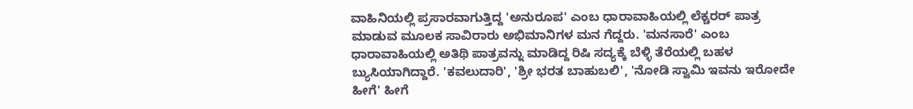ವಾಹಿನಿಯಲ್ಲಿ ಪ್ರಸಾರವಾಗುತ್ತಿದ್ದ 'ಅನುರೂಪ' ಎಂಬ ಧಾರಾವಾಹಿಯಲ್ಲಿ ಲೆಕ್ಚರರ್ ಪಾತ್ರ ಮಾಡುವ ಮೂಲಕ ಸಾವಿರಾರು ಅಭಿಮಾನಿಗಳ ಮನ ಗೆದ್ದರು. 'ಮನಸಾರೆ' ಎಂಬ ಧಾರಾವಾಹಿಯಲ್ಲಿ ಅತಿಥಿ ಪಾತ್ರವನ್ನು ಮಾಡಿದ್ದ ರಿಷಿ ಸದ್ಯಕ್ಕೆ ಬೆಳ್ಳಿ ತೆರೆಯಲ್ಲಿ ಬಹಳ ಬ್ಯುಸಿಯಾಗಿದ್ದಾರೆ. 'ಕವಲುದಾರಿ', 'ಶ್ರೀ ಭರತ ಬಾಹುಬಲಿ', 'ನೋಡಿ ಸ್ವಾಮಿ ಇವನು ಇರೋದೇ ಹೀಗೆ' ಹೀಗೆ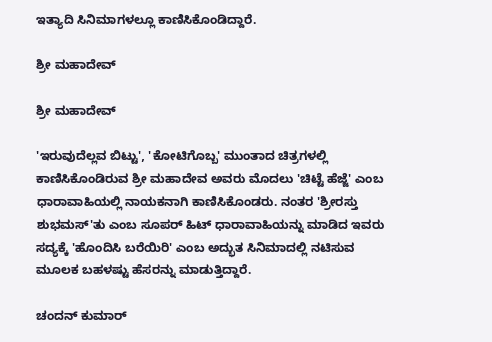ಇತ್ಯಾದಿ ಸಿನಿಮಾಗಳಲ್ಲೂ ಕಾಣಿಸಿಕೊಂಡಿದ್ದಾರೆ.

ಶ್ರೀ ಮಹಾದೇವ್

ಶ್ರೀ ಮಹಾದೇವ್

'ಇರುವುದೆಲ್ಲವ ಬಿಟ್ಟು', 'ಕೋಟಿಗೊಬ್ಬ' ಮುಂತಾದ ಚಿತ್ರಗಳಲ್ಲಿ ಕಾಣಿಸಿಕೊಂಡಿರುವ ಶ್ರೀ ಮಹಾದೇವ ಅವರು ಮೊದಲು 'ಚಿಟ್ಟೆ ಹೆಜ್ಜೆ' ಎಂಬ ಧಾರಾವಾಹಿಯಲ್ಲಿ ನಾಯಕನಾಗಿ ಕಾಣಿಸಿಕೊಂಡರು. ನಂತರ 'ಶ್ರೀರಸ್ತು ಶುಭಮಸ್'ತು ಎಂಬ ಸೂಪರ್ ಹಿಟ್ ಧಾರಾವಾಹಿಯನ್ನು ಮಾಡಿದ ಇವರು ಸದ್ಯಕ್ಕೆ 'ಹೊಂದಿಸಿ ಬರೆಯಿರಿ' ಎಂಬ ಅದ್ಭುತ ಸಿನಿಮಾದಲ್ಲಿ ನಟಿಸುವ ಮೂಲಕ ಬಹಳಷ್ಟು ಹೆಸರನ್ನು ಮಾಡುತ್ತಿದ್ದಾರೆ.

ಚಂದನ್ ಕುಮಾರ್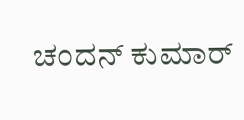ಚಂದನ್ ಕುಮಾರ್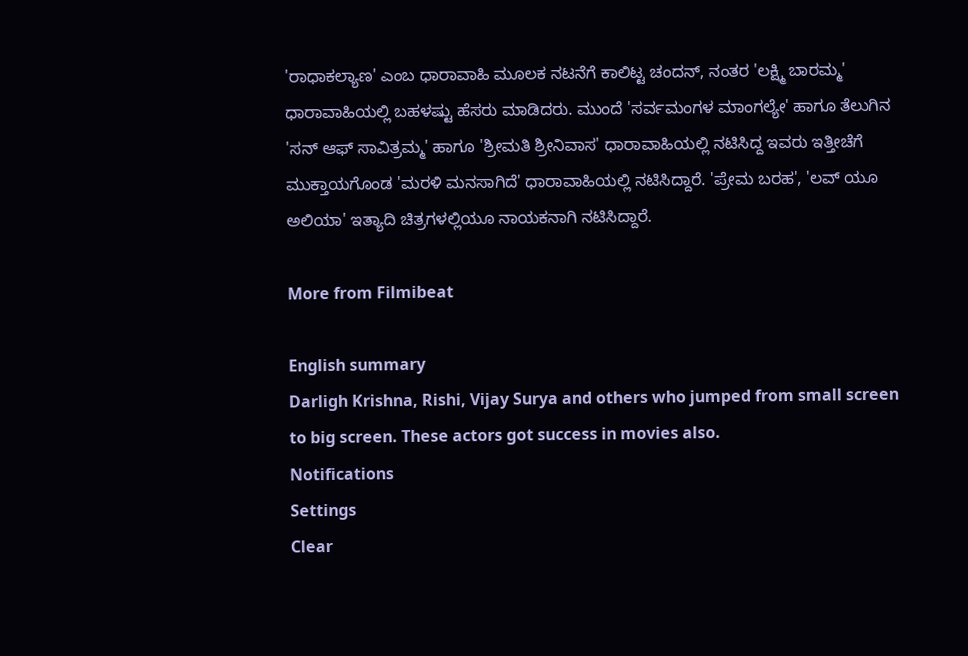'ರಾಧಾಕಲ್ಯಾಣ' ಎಂಬ ಧಾರಾವಾಹಿ ಮೂಲಕ ನಟನೆಗೆ ಕಾಲಿಟ್ಟ ಚಂದನ್, ನಂತರ 'ಲಕ್ಷ್ಮಿ ಬಾರಮ್ಮ' ಧಾರಾವಾಹಿಯಲ್ಲಿ ಬಹಳಷ್ಟು ಹೆಸರು ಮಾಡಿದರು. ಮುಂದೆ 'ಸರ್ವಮಂಗಳ ಮಾಂಗಲ್ಯೇ' ಹಾಗೂ ತೆಲುಗಿನ 'ಸನ್ ಆಫ್ ಸಾವಿತ್ರಮ್ಮ' ಹಾಗೂ 'ಶ್ರೀಮತಿ ಶ್ರೀನಿವಾಸ' ಧಾರಾವಾಹಿಯಲ್ಲಿ ನಟಿಸಿದ್ದ ಇವರು ಇತ್ತೀಚೆಗೆ ಮುಕ್ತಾಯಗೊಂಡ 'ಮರಳಿ ಮನಸಾಗಿದೆ' ಧಾರಾವಾಹಿಯಲ್ಲಿ ನಟಿಸಿದ್ದಾರೆ. 'ಪ್ರೇಮ ಬರಹ', 'ಲವ್ ಯೂ ಅಲಿಯಾ' ಇತ್ಯಾದಿ ಚಿತ್ರಗಳಲ್ಲಿಯೂ ನಾಯಕನಾಗಿ ನಟಿಸಿದ್ದಾರೆ.

More from Filmibeat

English summary
Darligh Krishna, Rishi, Vijay Surya and others who jumped from small screen to big screen. These actors got success in movies also.
Notifications
Settings
Clear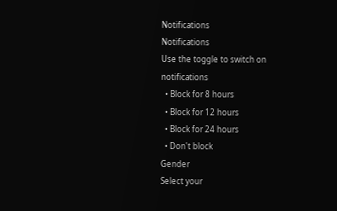Notifications
Notifications
Use the toggle to switch on notifications
  • Block for 8 hours
  • Block for 12 hours
  • Block for 24 hours
  • Don't block
Gender
Select your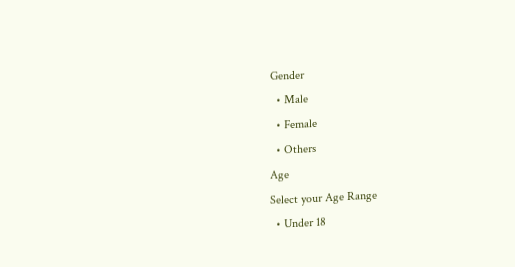Gender
  • Male
  • Female
  • Others
Age
Select your Age Range
  • Under 18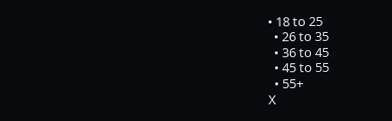• 18 to 25
  • 26 to 35
  • 36 to 45
  • 45 to 55
  • 55+
X